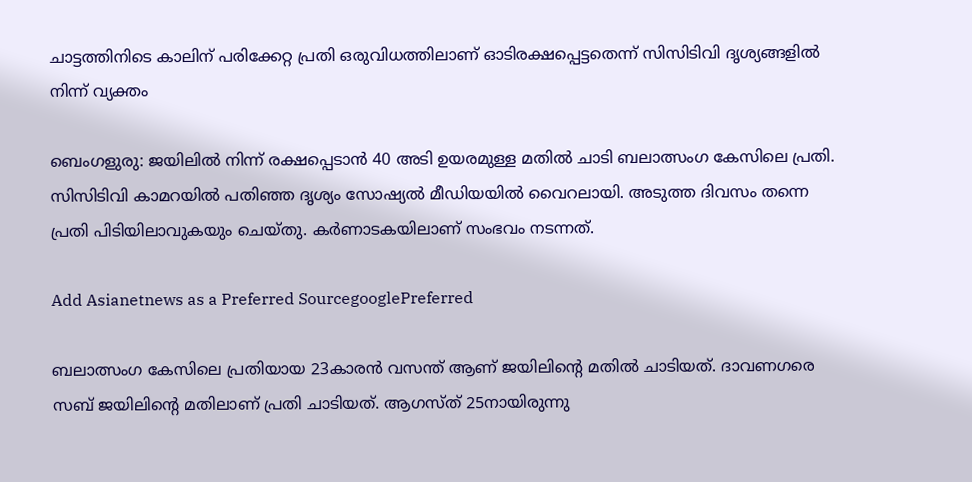ചാട്ടത്തിനിടെ കാലിന് പരിക്കേറ്റ പ്രതി ഒരുവിധത്തിലാണ് ഓടിരക്ഷപ്പെട്ടതെന്ന് സിസിടിവി ദൃശ്യങ്ങളില്‍ നിന്ന് വ്യക്തം

ബെംഗളുരു: ജയിലില്‍ നിന്ന് രക്ഷപ്പെടാന്‍ 40 അടി ഉയരമുള്ള മതില്‍ ചാടി ബലാത്സംഗ കേസിലെ പ്രതി. സിസിടിവി കാമറയില്‍ പതിഞ്ഞ ദൃശ്യം സോഷ്യല്‍ മീഡിയയില്‍ വൈറലായി. അടുത്ത ദിവസം തന്നെ പ്രതി പിടിയിലാവുകയും ചെയ്തു. കർണാടകയിലാണ് സംഭവം നടന്നത്.

Add Asianetnews as a Preferred SourcegooglePreferred

ബലാത്സംഗ കേസിലെ പ്രതിയായ 23കാരന്‍ വസന്ത് ആണ് ജയിലിന്‍റെ മതില്‍ ചാടിയത്. ദാവണഗരെ സബ് ജയിലിന്‍റെ മതിലാണ് പ്രതി ചാടിയത്. ആഗസ്ത് 25നായിരുന്നു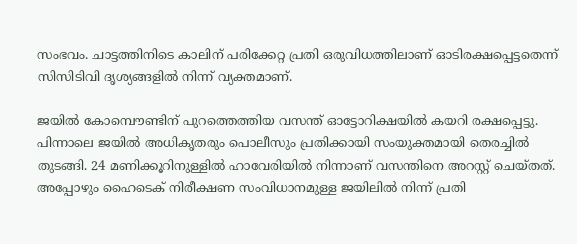സംഭവം. ചാട്ടത്തിനിടെ കാലിന് പരിക്കേറ്റ പ്രതി ഒരുവിധത്തിലാണ് ഓടിരക്ഷപ്പെട്ടതെന്ന് സിസിടിവി ദൃശ്യങ്ങളില്‍ നിന്ന് വ്യക്തമാണ്.

ജയില്‍ കോമ്പൌണ്ടിന് പുറത്തെത്തിയ വസന്ത് ഓട്ടോറിക്ഷയില്‍ കയറി രക്ഷപ്പെട്ടു. പിന്നാലെ ജയില്‍ അധികൃതരും പൊലീസും പ്രതിക്കായി സംയുക്തമായി തെരച്ചില്‍ തുടങ്ങി. 24 മണിക്കൂറിനുള്ളില്‍ ഹാവേരിയിൽ നിന്നാണ് വസന്തിനെ അറസ്റ്റ് ചെയ്തത്. അപ്പോഴും ഹൈടെക് നിരീക്ഷണ സംവിധാനമുള്ള ജയിലില്‍ നിന്ന് പ്രതി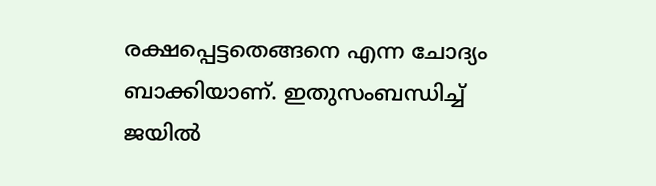രക്ഷപ്പെട്ടതെങ്ങനെ എന്ന ചോദ്യം ബാക്കിയാണ്. ഇതുസംബന്ധിച്ച് ജയില്‍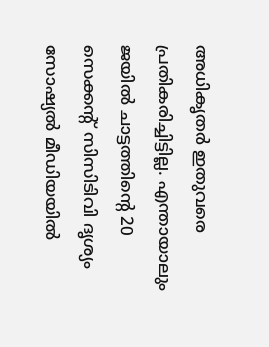അധികൃതര്‍ ഇതുവരെ പ്രതികരിച്ചിട്ടില്ല. എന്തായാലും ജയില്‍ ചാട്ടത്തിന്‍റെ 20 സെക്കന്‍റ് സിസിടിവി ദൃശ്യം സോഷ്യല്‍ മീഡിയയില്‍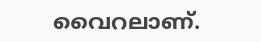വൈറലാണ്.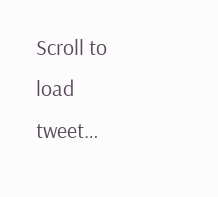Scroll to load tweet…